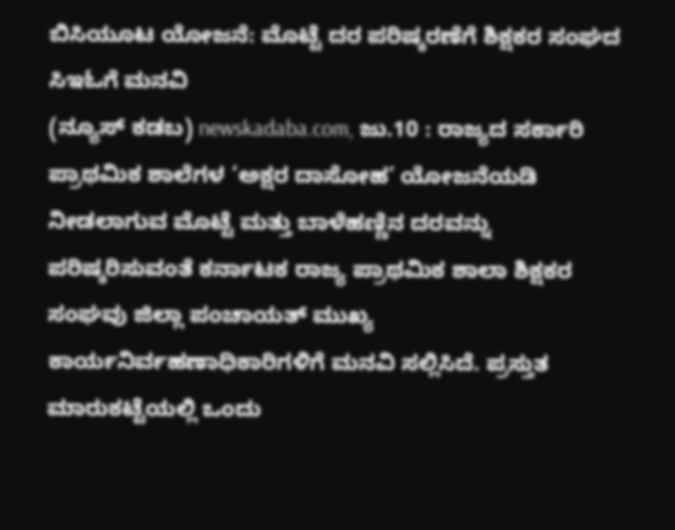ಬಿಸಿಯೂಟ ಯೋಜನೆ: ಮೊಟ್ಟೆ ದರ ಪರಿಷ್ಕರಣೆಗೆ ಶಿಕ್ಷಕರ ಸಂಘದ ಸಿಇಓಗೆ ಮನವಿ
(ನ್ಯೂಸ್ ಕಡಬ) newskadaba.com, ಜು.10 : ರಾಜ್ಯದ ಸರ್ಕಾರಿ ಪ್ರಾಥಮಿಕ ಶಾಲೆಗಳ ‘ಅಕ್ಷರ ದಾಸೋಹ’ ಯೋಜನೆಯಡಿ ನೀಡಲಾಗುವ ಮೊಟ್ಟೆ ಮತ್ತು ಬಾಳೆಹಣ್ಣಿನ ದರವನ್ನು ಪರಿಷ್ಕರಿಸುವಂತೆ ಕರ್ನಾಟಕ ರಾಜ್ಯ ಪ್ರಾಥಮಿಕ ಶಾಲಾ ಶಿಕ್ಷಕರ ಸಂಘವು ಜಿಲ್ಲಾ ಪಂಚಾಯತ್ ಮುಖ್ಯ ಕಾರ್ಯನಿರ್ವಹಣಾಧಿಕಾರಿಗಳಿಗೆ ಮನವಿ ಸಲ್ಲಿಸಿದೆ. ಪ್ರಸ್ತುತ ಮಾರುಕಟ್ಟೆಯಲ್ಲಿ ಒಂದು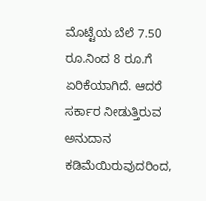ಮೊಟ್ಟೆಯ ಬೆಲೆ 7.50 ರೂ.ನಿಂದ 8 ರೂ.ಗೆ ಏರಿಕೆಯಾಗಿದೆ. ಆದರೆ ಸರ್ಕಾರ ನೀಡುತ್ತಿರುವ ಅನುದಾನ ಕಡಿಮೆಯಿರುವುದರಿಂದ,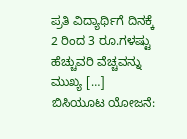ಪ್ರತಿ ವಿದ್ಯಾರ್ಥಿಗೆ ದಿನಕ್ಕೆ 2 ರಿಂದ 3 ರೂ.ಗಳಷ್ಟು ಹೆಚ್ಚುವರಿ ವೆಚ್ಚವನ್ನು ಮುಖ್ಯ […]
ಬಿಸಿಯೂಟ ಯೋಜನೆ: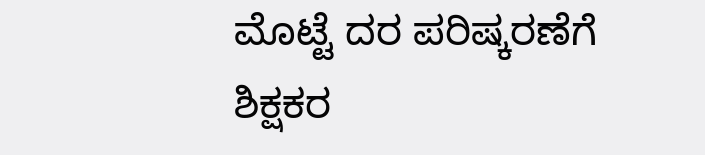ಮೊಟ್ಟೆ ದರ ಪರಿಷ್ಕರಣೆಗೆ ಶಿಕ್ಷಕರ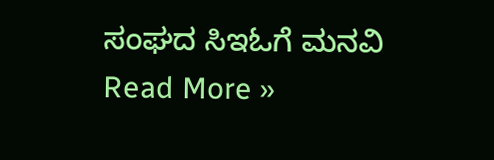ಸಂಘದ ಸಿಇಓಗೆ ಮನವಿ Read More »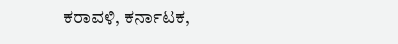ಕರಾವಳಿ, ಕರ್ನಾಟಕ,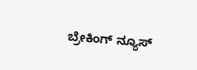ಬ್ರೇಕಿಂಗ್ ನ್ಯೂಸ್